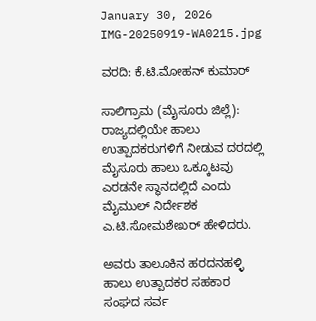January 30, 2026
IMG-20250919-WA0215.jpg

ವರದಿ: ಕೆ.ಟಿ.ಮೋಹನ್ ಕುಮಾರ್

ಸಾಲಿಗ್ರಾಮ (ಮೈಸೂರು ಜಿಲ್ಲೆ): ರಾಜ್ಯದಲ್ಲಿಯೇ ಹಾಲು ಉತ್ಪಾದಕರುಗಳಿಗೆ ನೀಡುವ ದರದಲ್ಲಿ ಮೈಸೂರು ಹಾಲು ಒಕ್ಕೂಟವು ಎರಡನೇ ಸ್ಥಾನದಲ್ಲಿದೆ ಎಂದು ಮೈಮುಲ್ ನಿರ್ದೇಶಕ ಎ.ಟಿ.ಸೋಮಶೇಖರ್ ಹೇಳಿದರು.

ಅವರು ತಾಲೂಕಿನ ಹರದನಹಳ್ಳಿ ಹಾಲು ಉತ್ಪಾದಕರ ಸಹಕಾರ ಸಂಘದ ಸರ್ವ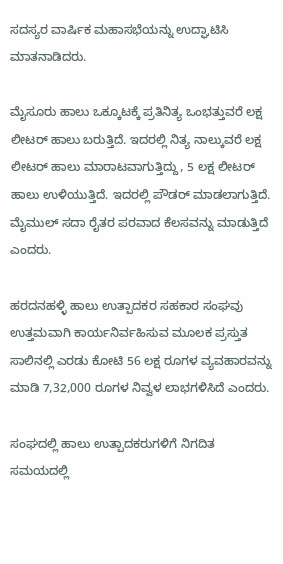ಸದಸ್ಯರ ವಾರ್ಷಿಕ ಮಹಾಸಭೆಯನ್ನು ಉದ್ಘಾಟಿಸಿ ಮಾತನಾಡಿದರು.

ಮೈಸೂರು ಹಾಲು ಒಕ್ಕೂಟಕ್ಕೆ ಪ್ರತಿನಿತ್ಯ ಒಂಭತ್ತುವರೆ ಲಕ್ಷ ಲೀಟರ್ ಹಾಲು ಬರುತ್ತಿದೆ. ಇದರಲ್ಲಿ ನಿತ್ಯ ನಾಲ್ಕುವರೆ ಲಕ್ಷ ಲೀಟರ್ ಹಾಲು ಮಾರಾಟವಾಗುತ್ತಿದ್ದು, 5 ಲಕ್ಷ ಲೀಟರ್ ಹಾಲು ಉಳಿಯುತ್ತಿದೆ. ಇದರಲ್ಲಿ ಪೌಡರ್ ಮಾಡಲಾಗುತ್ತಿದೆ. ಮೈಮುಲ್ ಸದಾ ರೈತರ ಪರವಾದ ಕೆಲಸವನ್ನು ಮಾಡುತ್ತಿದೆ ಎಂದರು.

ಹರದನಹಳ್ಳಿ ಹಾಲು ಉತ್ಪಾದಕರ ಸಹಕಾರ ಸಂಘವು ಉತ್ತಮವಾಗಿ ಕಾರ್ಯನಿರ್ವಹಿಸುವ ಮೂಲಕ ಪ್ರಸ್ತುತ ಸಾಲಿನಲ್ಲಿ ಎರಡು ಕೋಟಿ 56 ಲಕ್ಷ ರೂಗಳ ವ್ಯವಹಾರವನ್ನು ಮಾಡಿ 7,32,000 ರೂಗಳ ನಿವ್ವಳ ಲಾಭಗಳಿಸಿದೆ ಎಂದರು.

ಸಂಘದಲ್ಲಿ ಹಾಲು ಉತ್ಪಾದಕರುಗಳಿಗೆ ನಿಗದಿತ ಸಮಯದಲ್ಲಿ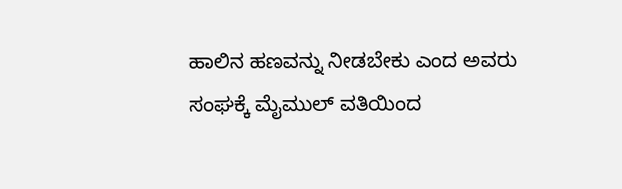ಹಾಲಿನ ಹಣವನ್ನು ನೀಡಬೇಕು ಎಂದ ಅವರು ಸಂಘಕ್ಕೆ ಮೈಮುಲ್ ವತಿಯಿಂದ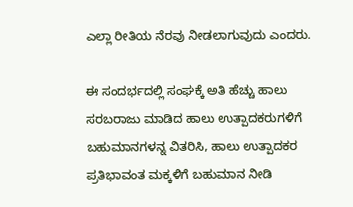ಎಲ್ಲಾ ರೀತಿಯ ನೆರವು ನೀಡಲಾಗುವುದು ಎಂದರು.

ಈ ಸಂದರ್ಭದಲ್ಲಿ ಸಂಘಕ್ಕೆ ಅತಿ ಹೆಚ್ಚು ಹಾಲು ಸರಬರಾಜು ಮಾಡಿದ ಹಾಲು ಉತ್ಪಾದಕರುಗಳಿಗೆ ಬಹುಮಾನಗಳನ್ನ ವಿತರಿಸಿ, ಹಾಲು ಉತ್ಪಾದಕರ ಪ್ರತಿಭಾವಂತ ಮಕ್ಕಳಿಗೆ ಬಹುಮಾನ ನೀಡಿ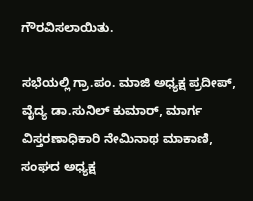ಗೌರವಿಸಲಾಯಿತು.

ಸಭೆಯಲ್ಲಿ ಗ್ರಾ.ಪಂ. ಮಾಜಿ ಅಧ್ಯಕ್ಷ ಪ್ರದೀಪ್, ವೈದ್ಯ ಡಾ.ಸುನಿಲ್ ಕುಮಾರ್, ಮಾರ್ಗ ವಿಸ್ತರಣಾಧಿಕಾರಿ ನೇಮಿನಾಥ ಮಾಕಾಣಿ, ಸಂಘದ ಅಧ್ಯಕ್ಷ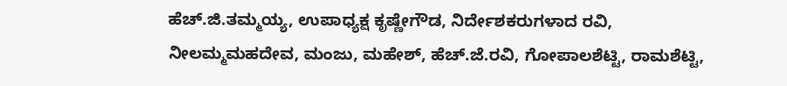ಹೆಚ್.ಜಿ.ತಮ್ಮಯ್ಯ, ಉಪಾಧ್ಯಕ್ಷ ಕೃಷ್ಣೇಗೌಡ, ನಿರ್ದೇಶಕರುಗಳಾದ ರವಿ, ನೀಲಮ್ಮಮಹದೇವ, ಮಂಜು, ಮಹೇಶ್, ಹೆಚ್.ಜೆ.ರವಿ, ಗೋಪಾಲಶೆಟ್ಟಿ, ರಾಮಶೆಟ್ಟಿ,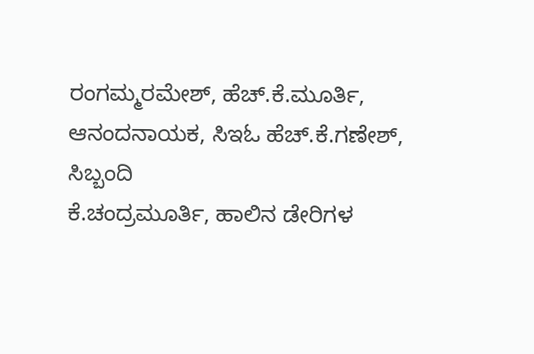ರಂಗಮ್ಮರಮೇಶ್, ಹೆಚ್.ಕೆ.ಮೂರ್ತಿ,
ಆನಂದನಾಯಕ, ಸಿಇಓ ಹೆಚ್.ಕೆ.ಗಣೇಶ್, ಸಿಬ್ಬಂದಿ
ಕೆ.ಚಂದ್ರಮೂರ್ತಿ, ಹಾಲಿನ ಡೇರಿಗಳ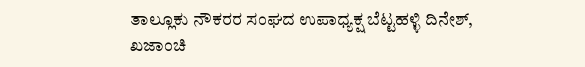ತಾಲ್ಲೂಕು ನೌಕರರ ಸಂಘದ ಉಪಾಧ್ಯಕ್ಷ ಬೆಟ್ಟಹಳ್ಳಿ ದಿನೇಶ್, ಖಜಾಂಚಿ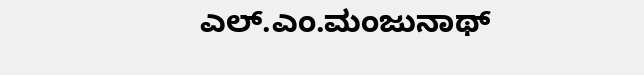ಎಲ್.ಎಂ.ಮಂಜುನಾಥ್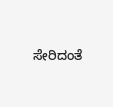ಸೇರಿದಂತೆ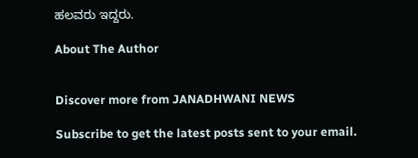ಹಲವರು ಇದ್ದರು.

About The Author


Discover more from JANADHWANI NEWS

Subscribe to get the latest posts sent to your email.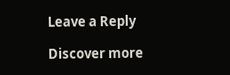Leave a Reply

Discover more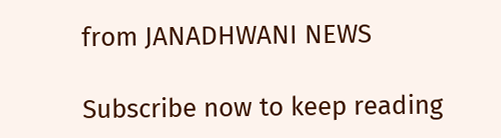from JANADHWANI NEWS

Subscribe now to keep reading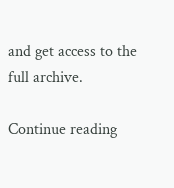and get access to the full archive.

Continue reading